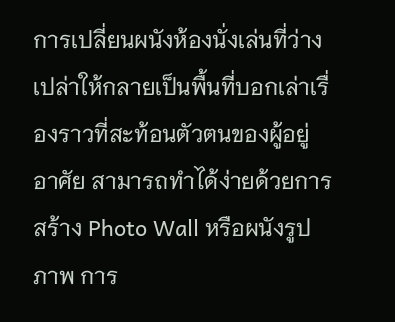การเปลี่ยนผนังห้องนั่งเล่นที่ว่างเปล่าให้กลายเป็นพื้นที่บอกเล่าเรื่องราวที่สะท้อนตัวตนของผู้อยู่อาศัย สามารถทำได้ง่ายด้วยการสร้าง Photo Wall หรือผนังรูปภาพ การ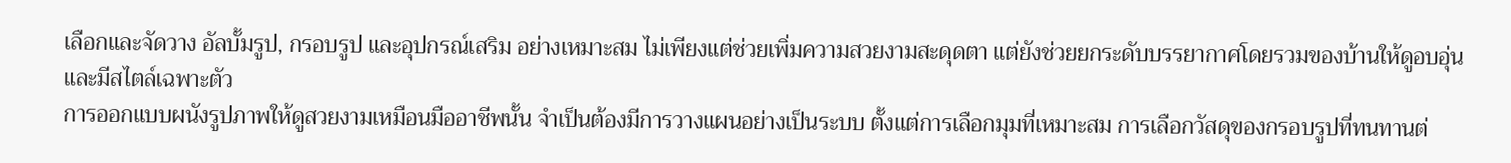เลือกและจัดวาง อัลบั้มรูป, กรอบรูป และอุปกรณ์เสริม อย่างเหมาะสม ไม่เพียงแต่ช่วยเพิ่มความสวยงามสะดุดตา แต่ยังช่วยยกระดับบรรยากาศโดยรวมของบ้านให้ดูอบอุ่นและมีสไตล์เฉพาะตัว
การออกแบบผนังรูปภาพให้ดูสวยงามเหมือนมืออาชีพนั้น จำเป็นต้องมีการวางแผนอย่างเป็นระบบ ตั้งแต่การเลือกมุมที่เหมาะสม การเลือกวัสดุของกรอบรูปที่ทนทานต่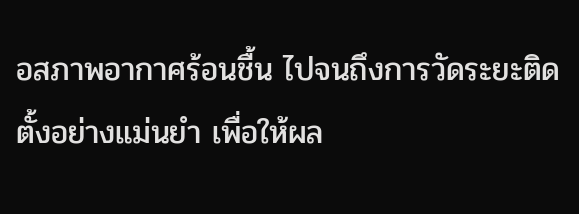อสภาพอากาศร้อนชื้น ไปจนถึงการวัดระยะติดตั้งอย่างแม่นยำ เพื่อให้ผล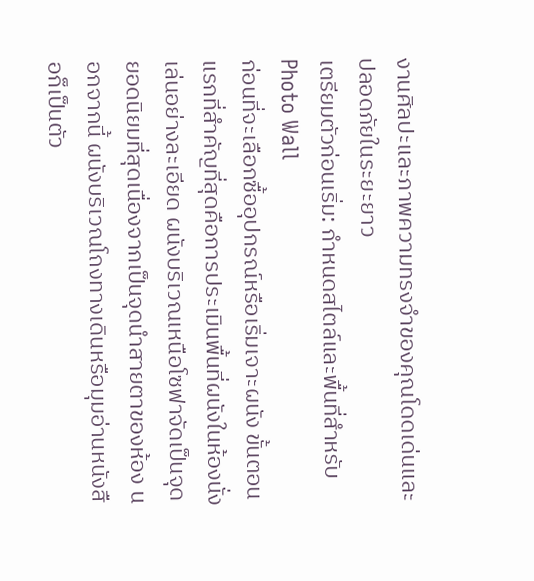งานศิลปะและภาพความทรงจำของคุณโดดเด่นและปลอดภัยในระยะยาว
เตรียมตัวก่อนเริ่ม: กำหนดสไตล์และพื้นที่สำหรับ Photo Wall
ก่อนที่จะเลือกซื้ออุปกรณ์หรือเริ่มเจาะผนัง ขั้นตอนแรกที่สำคัญที่สุดคือการประเมินพื้นที่ผนังในห้องนั่งเล่นอย่างละเอียด ผนังบริเวณเหนือโซฟาจัดเป็นจุดยอดนิยมที่สุดเนื่องจากเป็นจุดนำสายตาของห้อง นอกจากนี้ ผนังบริเวณโถงทางเดินหรือมุมอ่านหนังสือก็เป็นตัว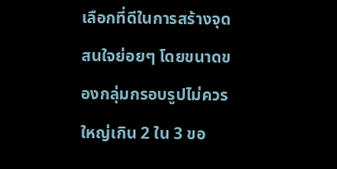เลือกที่ดีในการสร้างจุดสนใจย่อยๆ โดยขนาดของกลุ่มกรอบรูปไม่ควรใหญ่เกิน 2 ใน 3 ขอ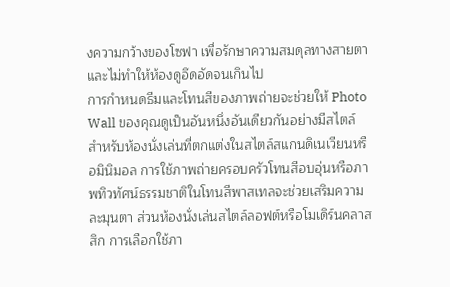งความกว้างของโซฟา เพื่อรักษาความสมดุลทางสายตาและไม่ทำให้ห้องดูอึดอัดจนเกินไป
การกำหนดธีมและโทนสีของภาพถ่ายจะช่วยให้ Photo Wall ของคุณดูเป็นอันหนึ่งอันเดียวกันอย่างมีสไตล์ สำหรับห้องนั่งเล่นที่ตกแต่งในสไตล์สแกนดิเนเวียนหรือมินิมอล การใช้ภาพถ่ายครอบครัวโทนสีอบอุ่นหรือภาพทิวทัศน์ธรรมชาติในโทนสีพาสเทลจะช่วยเสริมความละมุนตา ส่วนห้องนั่งเล่นสไตล์ลอฟต์หรือโมเดิร์นคลาสสิก การเลือกใช้ภา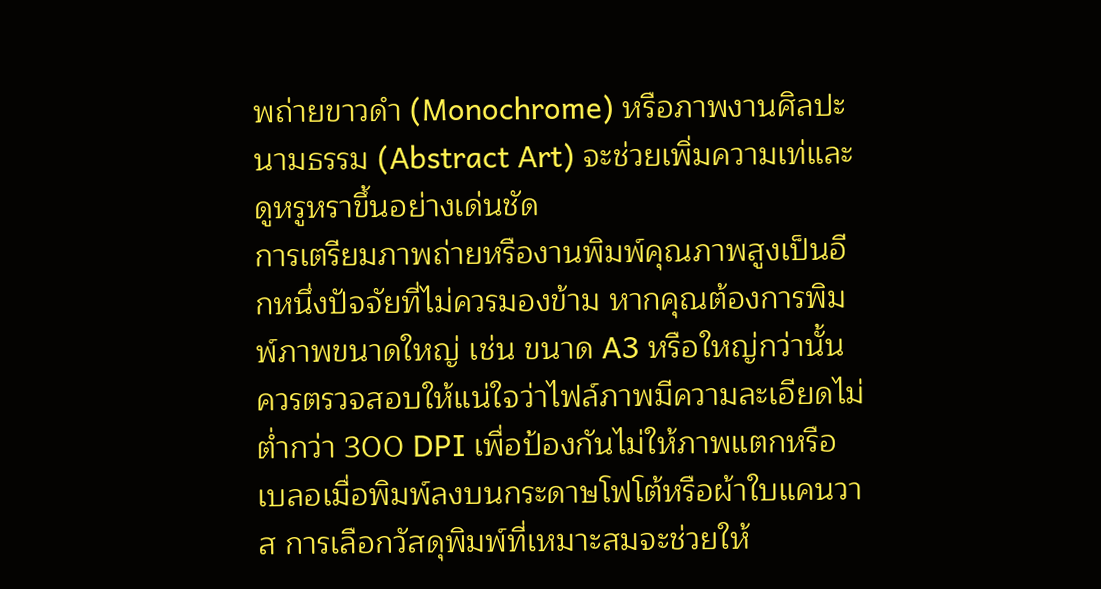พถ่ายขาวดำ (Monochrome) หรือภาพงานศิลปะนามธรรม (Abstract Art) จะช่วยเพิ่มความเท่และดูหรูหราขึ้นอย่างเด่นชัด
การเตรียมภาพถ่ายหรืองานพิมพ์คุณภาพสูงเป็นอีกหนึ่งปัจจัยที่ไม่ควรมองข้าม หากคุณต้องการพิมพ์ภาพขนาดใหญ่ เช่น ขนาด A3 หรือใหญ่กว่านั้น ควรตรวจสอบให้แน่ใจว่าไฟล์ภาพมีความละเอียดไม่ต่ำกว่า 300 DPI เพื่อป้องกันไม่ให้ภาพแตกหรือเบลอเมื่อพิมพ์ลงบนกระดาษโฟโต้หรือผ้าใบแคนวาส การเลือกวัสดุพิมพ์ที่เหมาะสมจะช่วยให้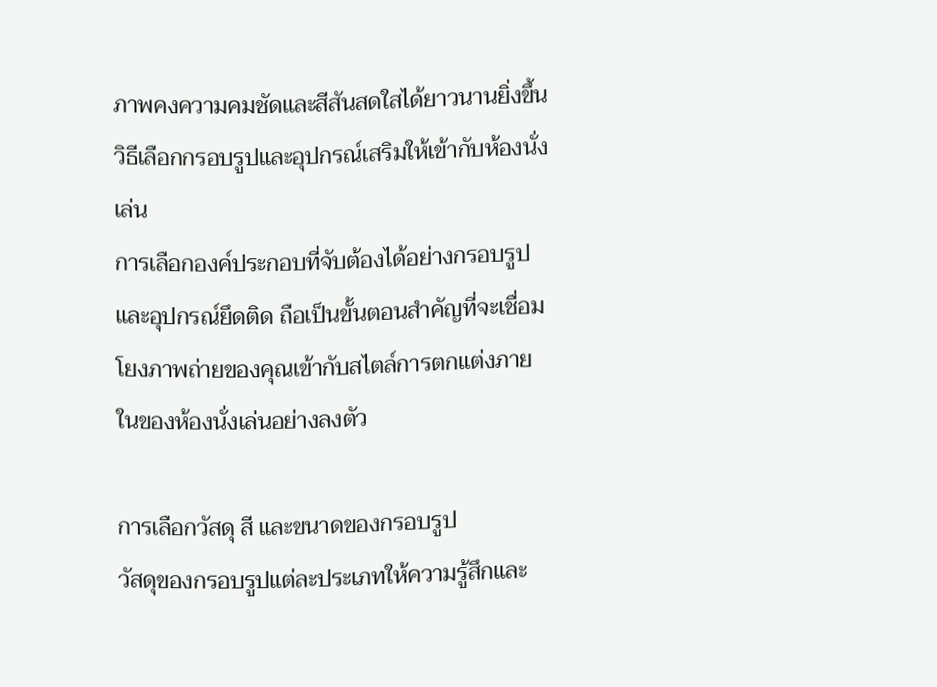ภาพคงความคมชัดและสีสันสดใสได้ยาวนานยิ่งขึ้น
วิธีเลือกกรอบรูปและอุปกรณ์เสริมให้เข้ากับห้องนั่งเล่น
การเลือกองค์ประกอบที่จับต้องได้อย่างกรอบรูปและอุปกรณ์ยึดติด ถือเป็นขั้นตอนสำคัญที่จะเชื่อมโยงภาพถ่ายของคุณเข้ากับสไตล์การตกแต่งภายในของห้องนั่งเล่นอย่างลงตัว

การเลือกวัสดุ สี และขนาดของกรอบรูป
วัสดุของกรอบรูปแต่ละประเภทให้ความรู้สึกและ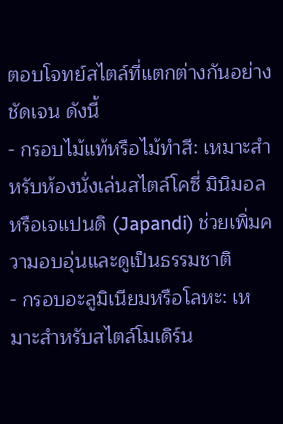ตอบโจทย์สไตล์ที่แตกต่างกันอย่างชัดเจน ดังนี้
- กรอบไม้แท้หรือไม้ทำสี: เหมาะสำหรับห้องนั่งเล่นสไตล์โคซี่ มินิมอล หรือเจแปนดิ (Japandi) ช่วยเพิ่มความอบอุ่นและดูเป็นธรรมชาติ
- กรอบอะลูมิเนียมหรือโลหะ: เหมาะสำหรับสไตล์โมเดิร์น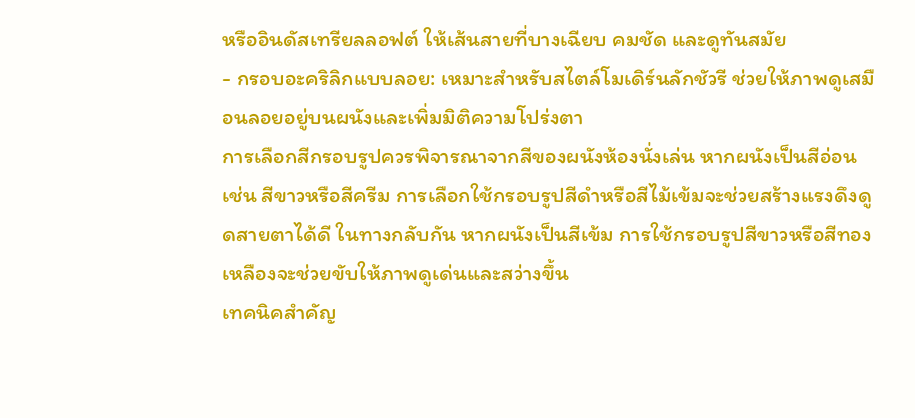หรืออินดัสเทรียลลอฟต์ ให้เส้นสายที่บางเฉียบ คมชัด และดูทันสมัย
- กรอบอะคริลิกแบบลอย: เหมาะสำหรับสไตล์โมเดิร์นลักชัวรี ช่วยให้ภาพดูเสมือนลอยอยู่บนผนังและเพิ่มมิติความโปร่งตา
การเลือกสีกรอบรูปควรพิจารณาจากสีของผนังห้องนั่งเล่น หากผนังเป็นสีอ่อน เช่น สีขาวหรือสีครีม การเลือกใช้กรอบรูปสีดำหรือสีไม้เข้มจะช่วยสร้างแรงดึงดูดสายตาได้ดี ในทางกลับกัน หากผนังเป็นสีเข้ม การใช้กรอบรูปสีขาวหรือสีทองเหลืองจะช่วยขับให้ภาพดูเด่นและสว่างขึ้น
เทคนิคสำคัญ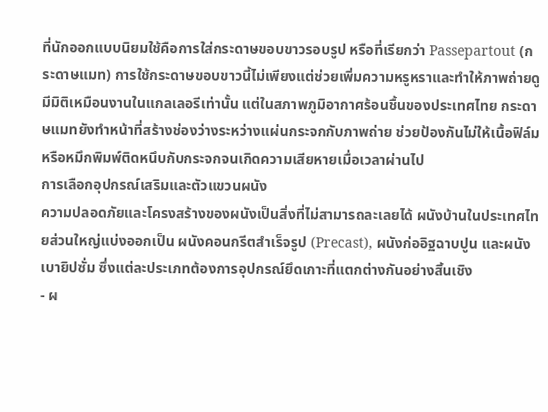ที่นักออกแบบนิยมใช้คือการใส่กระดาษขอบขาวรอบรูป หรือที่เรียกว่า Passepartout (กระดาษแมท) การใช้กระดาษขอบขาวนี้ไม่เพียงแต่ช่วยเพิ่มความหรูหราและทำให้ภาพถ่ายดูมีมิติเหมือนงานในแกลเลอรีเท่านั้น แต่ในสภาพภูมิอากาศร้อนชื้นของประเทศไทย กระดาษแมทยังทำหน้าที่สร้างช่องว่างระหว่างแผ่นกระจกกับภาพถ่าย ช่วยป้องกันไม่ให้เนื้อฟิล์มหรือหมึกพิมพ์ติดหนึบกับกระจกจนเกิดความเสียหายเมื่อเวลาผ่านไป
การเลือกอุปกรณ์เสริมและตัวแขวนผนัง
ความปลอดภัยและโครงสร้างของผนังเป็นสิ่งที่ไม่สามารถละเลยได้ ผนังบ้านในประเทศไทยส่วนใหญ่แบ่งออกเป็น ผนังคอนกรีตสำเร็จรูป (Precast), ผนังก่ออิฐฉาบปูน และผนังเบายิปซั่ม ซึ่งแต่ละประเภทต้องการอุปกรณ์ยึดเกาะที่แตกต่างกันอย่างสิ้นเชิง
- ผ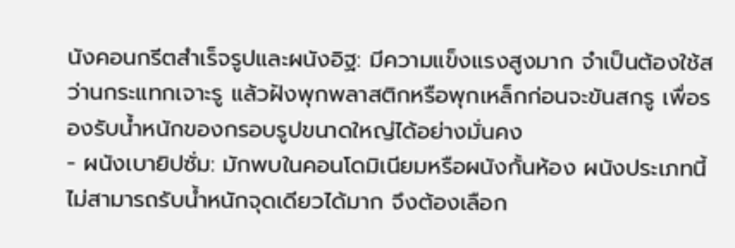นังคอนกรีตสำเร็จรูปและผนังอิฐ: มีความแข็งแรงสูงมาก จำเป็นต้องใช้สว่านกระแทกเจาะรู แล้วฝังพุกพลาสติกหรือพุกเหล็กก่อนจะขันสกรู เพื่อรองรับน้ำหนักของกรอบรูปขนาดใหญ่ได้อย่างมั่นคง
- ผนังเบายิปซั่ม: มักพบในคอนโดมิเนียมหรือผนังกั้นห้อง ผนังประเภทนี้ไม่สามารถรับน้ำหนักจุดเดียวได้มาก จึงต้องเลือก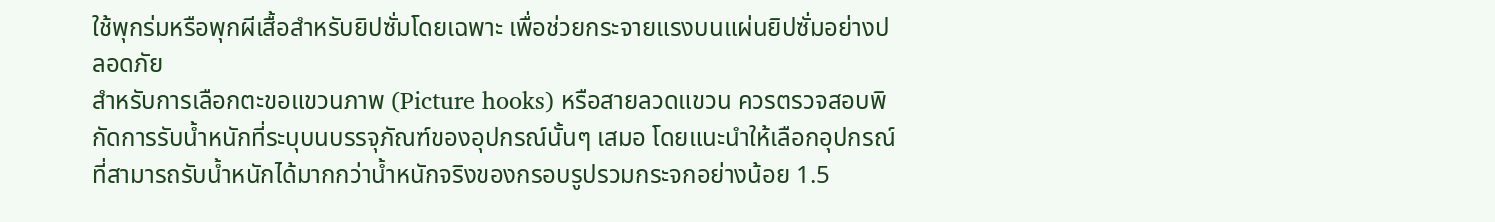ใช้พุกร่มหรือพุกผีเสื้อสำหรับยิปซั่มโดยเฉพาะ เพื่อช่วยกระจายแรงบนแผ่นยิปซั่มอย่างปลอดภัย
สำหรับการเลือกตะขอแขวนภาพ (Picture hooks) หรือสายลวดแขวน ควรตรวจสอบพิกัดการรับน้ำหนักที่ระบุบนบรรจุภัณฑ์ของอุปกรณ์นั้นๆ เสมอ โดยแนะนำให้เลือกอุปกรณ์ที่สามารถรับน้ำหนักได้มากกว่าน้ำหนักจริงของกรอบรูปรวมกระจกอย่างน้อย 1.5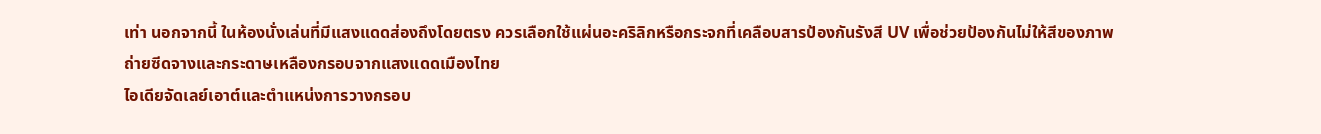เท่า นอกจากนี้ ในห้องนั่งเล่นที่มีแสงแดดส่องถึงโดยตรง ควรเลือกใช้แผ่นอะคริลิกหรือกระจกที่เคลือบสารป้องกันรังสี UV เพื่อช่วยป้องกันไม่ให้สีของภาพถ่ายซีดจางและกระดาษเหลืองกรอบจากแสงแดดเมืองไทย
ไอเดียจัดเลย์เอาต์และตำแหน่งการวางกรอบ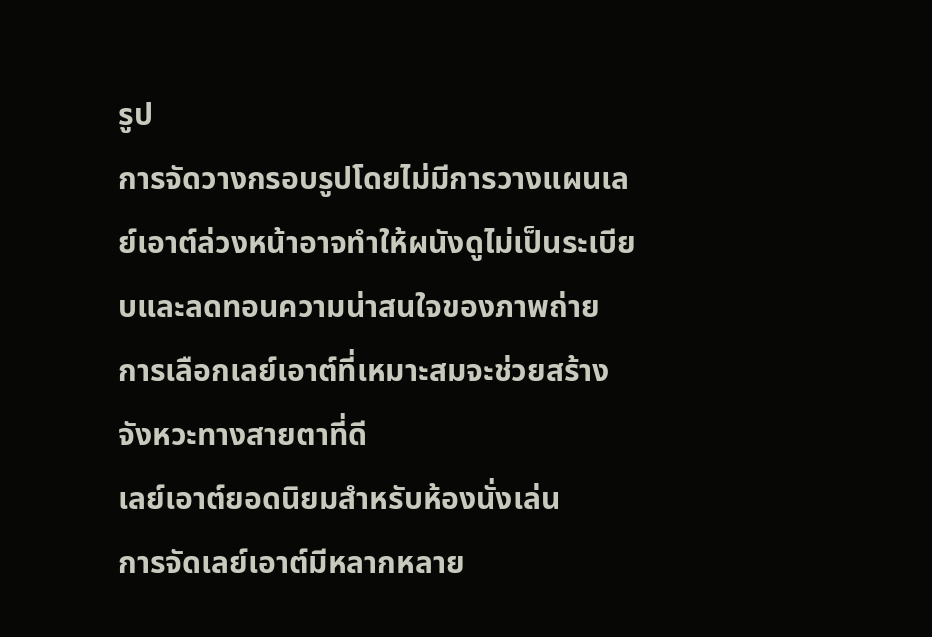รูป
การจัดวางกรอบรูปโดยไม่มีการวางแผนเลย์เอาต์ล่วงหน้าอาจทำให้ผนังดูไม่เป็นระเบียบและลดทอนความน่าสนใจของภาพถ่าย การเลือกเลย์เอาต์ที่เหมาะสมจะช่วยสร้างจังหวะทางสายตาที่ดี
เลย์เอาต์ยอดนิยมสำหรับห้องนั่งเล่น
การจัดเลย์เอาต์มีหลากหลาย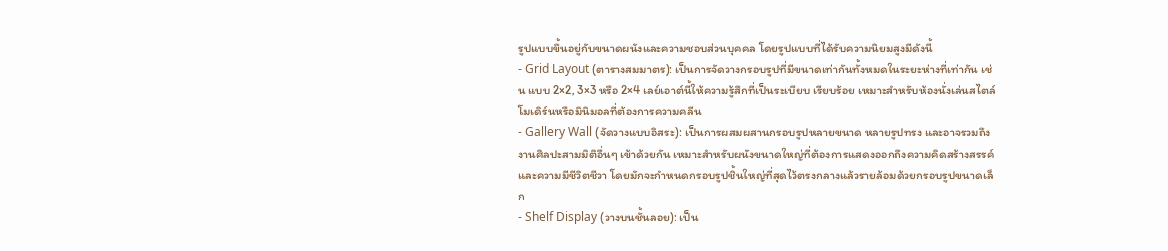รูปแบบขึ้นอยู่กับขนาดผนังและความชอบส่วนบุคคล โดยรูปแบบที่ได้รับความนิยมสูงมีดังนี้
- Grid Layout (ตารางสมมาตร): เป็นการจัดวางกรอบรูปที่มีขนาดเท่ากันทั้งหมดในระยะห่างที่เท่ากัน เช่น แบบ 2×2, 3×3 หรือ 2×4 เลย์เอาต์นี้ให้ความรู้สึกที่เป็นระเบียบ เรียบร้อย เหมาะสำหรับห้องนั่งเล่นสไตล์โมเดิร์นหรือมินิมอลที่ต้องการความคลีน
- Gallery Wall (จัดวางแบบอิสระ): เป็นการผสมผสานกรอบรูปหลายขนาด หลายรูปทรง และอาจรวมถึงงานศิลปะสามมิติอื่นๆ เข้าด้วยกัน เหมาะสำหรับผนังขนาดใหญ่ที่ต้องการแสดงออกถึงความคิดสร้างสรรค์และความมีชีวิตชีวา โดยมักจะกำหนดกรอบรูปชิ้นใหญ่ที่สุดไว้ตรงกลางแล้วรายล้อมด้วยกรอบรูปขนาดเล็ก
- Shelf Display (วางบนชั้นลอย): เป็น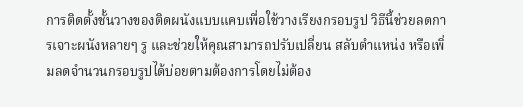การติดตั้งชั้นวางของติดผนังแบบแคบเพื่อใช้วางเรียงกรอบรูป วิธีนี้ช่วยลดการเจาะผนังหลายๆ รู และช่วยให้คุณสามารถปรับเปลี่ยน สลับตำแหน่ง หรือเพิ่มลดจำนวนกรอบรูปได้บ่อยตามต้องการโดยไม่ต้อง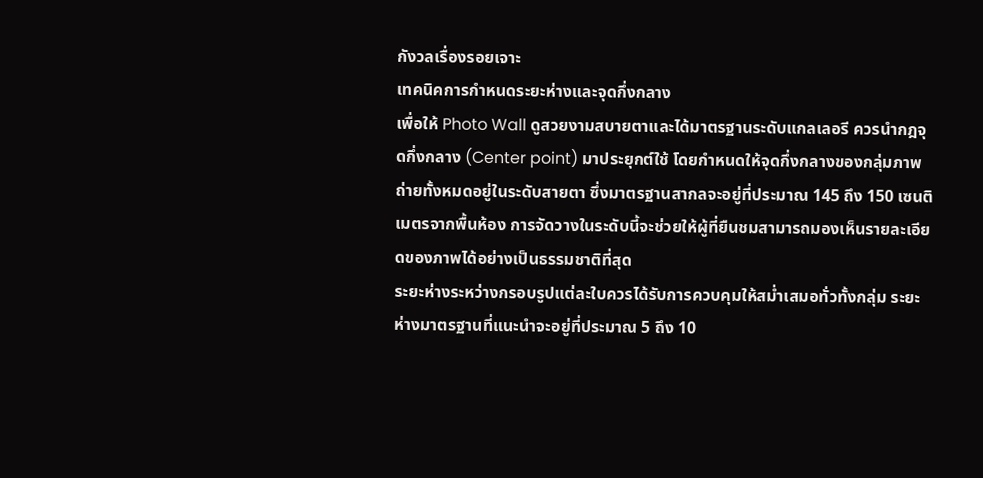กังวลเรื่องรอยเจาะ
เทคนิคการกำหนดระยะห่างและจุดกึ่งกลาง
เพื่อให้ Photo Wall ดูสวยงามสบายตาและได้มาตรฐานระดับแกลเลอรี ควรนำกฎจุดกึ่งกลาง (Center point) มาประยุกต์ใช้ โดยกำหนดให้จุดกึ่งกลางของกลุ่มภาพถ่ายทั้งหมดอยู่ในระดับสายตา ซึ่งมาตรฐานสากลจะอยู่ที่ประมาณ 145 ถึง 150 เซนติเมตรจากพื้นห้อง การจัดวางในระดับนี้จะช่วยให้ผู้ที่ยืนชมสามารถมองเห็นรายละเอียดของภาพได้อย่างเป็นธรรมชาติที่สุด
ระยะห่างระหว่างกรอบรูปแต่ละใบควรได้รับการควบคุมให้สม่ำเสมอทั่วทั้งกลุ่ม ระยะห่างมาตรฐานที่แนะนำจะอยู่ที่ประมาณ 5 ถึง 10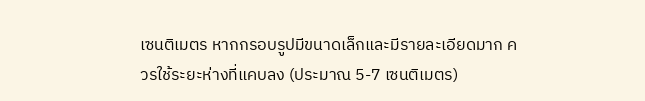เซนติเมตร หากกรอบรูปมีขนาดเล็กและมีรายละเอียดมาก ควรใช้ระยะห่างที่แคบลง (ประมาณ 5-7 เซนติเมตร)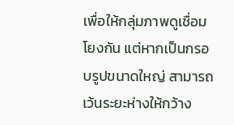เพื่อให้กลุ่มภาพดูเชื่อมโยงกัน แต่หากเป็นกรอบรูปขนาดใหญ่ สามารถเว้นระยะห่างให้กว้าง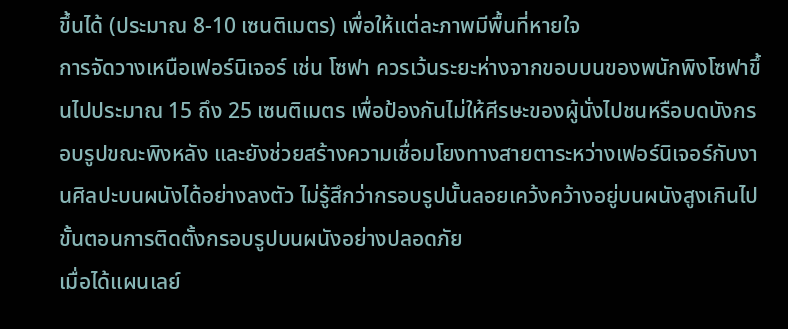ขึ้นได้ (ประมาณ 8-10 เซนติเมตร) เพื่อให้แต่ละภาพมีพื้นที่หายใจ
การจัดวางเหนือเฟอร์นิเจอร์ เช่น โซฟา ควรเว้นระยะห่างจากขอบบนของพนักพิงโซฟาขึ้นไปประมาณ 15 ถึง 25 เซนติเมตร เพื่อป้องกันไม่ให้ศีรษะของผู้นั่งไปชนหรือบดบังกรอบรูปขณะพิงหลัง และยังช่วยสร้างความเชื่อมโยงทางสายตาระหว่างเฟอร์นิเจอร์กับงานศิลปะบนผนังได้อย่างลงตัว ไม่รู้สึกว่ากรอบรูปนั้นลอยเคว้งคว้างอยู่บนผนังสูงเกินไป
ขั้นตอนการติดตั้งกรอบรูปบนผนังอย่างปลอดภัย
เมื่อได้แผนเลย์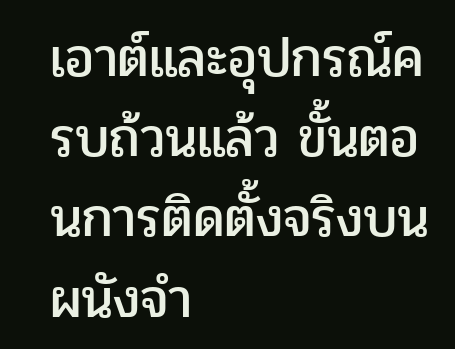เอาต์และอุปกรณ์ครบถ้วนแล้ว ขั้นตอนการติดตั้งจริงบนผนังจำ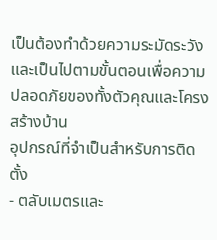เป็นต้องทำด้วยความระมัดระวังและเป็นไปตามขั้นตอนเพื่อความปลอดภัยของทั้งตัวคุณและโครงสร้างบ้าน
อุปกรณ์ที่จำเป็นสำหรับการติดตั้ง
- ตลับเมตรและ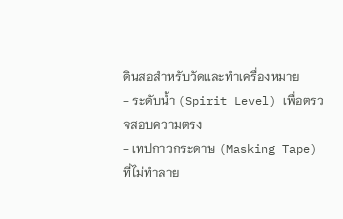ดินสอสำหรับวัดและทำเครื่องหมาย
- ระดับน้ำ (Spirit Level) เพื่อตรวจสอบความตรง
- เทปกาวกระดาษ (Masking Tape) ที่ไม่ทำลาย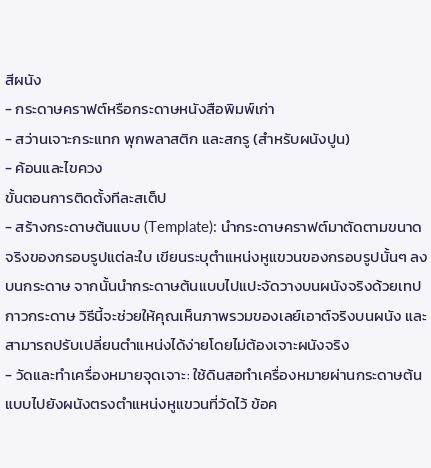สีผนัง
- กระดาษคราฟต์หรือกระดาษหนังสือพิมพ์เก่า
- สว่านเจาะกระแทก พุกพลาสติก และสกรู (สำหรับผนังปูน)
- ค้อนและไขควง
ขั้นตอนการติดตั้งทีละสเต็ป
- สร้างกระดาษต้นแบบ (Template): นำกระดาษคราฟต์มาตัดตามขนาดจริงของกรอบรูปแต่ละใบ เขียนระบุตำแหน่งหูแขวนของกรอบรูปนั้นๆ ลงบนกระดาษ จากนั้นนำกระดาษต้นแบบไปแปะจัดวางบนผนังจริงด้วยเทปกาวกระดาษ วิธีนี้จะช่วยให้คุณเห็นภาพรวมของเลย์เอาต์จริงบนผนัง และสามารถปรับเปลี่ยนตำแหน่งได้ง่ายโดยไม่ต้องเจาะผนังจริง
- วัดและทำเครื่องหมายจุดเจาะ: ใช้ดินสอทำเครื่องหมายผ่านกระดาษต้นแบบไปยังผนังตรงตำแหน่งหูแขวนที่วัดไว้ ข้อค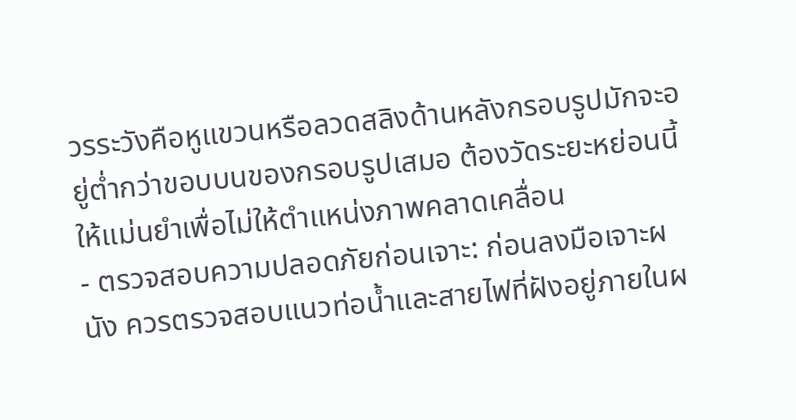วรระวังคือหูแขวนหรือลวดสลิงด้านหลังกรอบรูปมักจะอยู่ต่ำกว่าขอบบนของกรอบรูปเสมอ ต้องวัดระยะหย่อนนี้ให้แม่นยำเพื่อไม่ให้ตำแหน่งภาพคลาดเคลื่อน
- ตรวจสอบความปลอดภัยก่อนเจาะ: ก่อนลงมือเจาะผนัง ควรตรวจสอบแนวท่อน้ำและสายไฟที่ฝังอยู่ภายในผ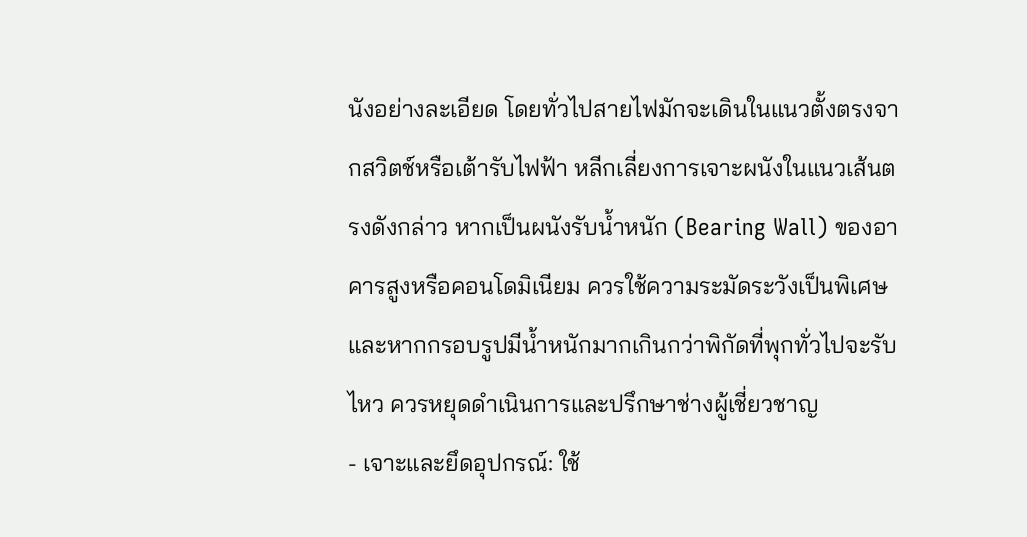นังอย่างละเอียด โดยทั่วไปสายไฟมักจะเดินในแนวตั้งตรงจากสวิตช์หรือเต้ารับไฟฟ้า หลีกเลี่ยงการเจาะผนังในแนวเส้นตรงดังกล่าว หากเป็นผนังรับน้ำหนัก (Bearing Wall) ของอาคารสูงหรือคอนโดมิเนียม ควรใช้ความระมัดระวังเป็นพิเศษ และหากกรอบรูปมีน้ำหนักมากเกินกว่าพิกัดที่พุกทั่วไปจะรับไหว ควรหยุดดำเนินการและปรึกษาช่างผู้เชี่ยวชาญ
- เจาะและยึดอุปกรณ์: ใช้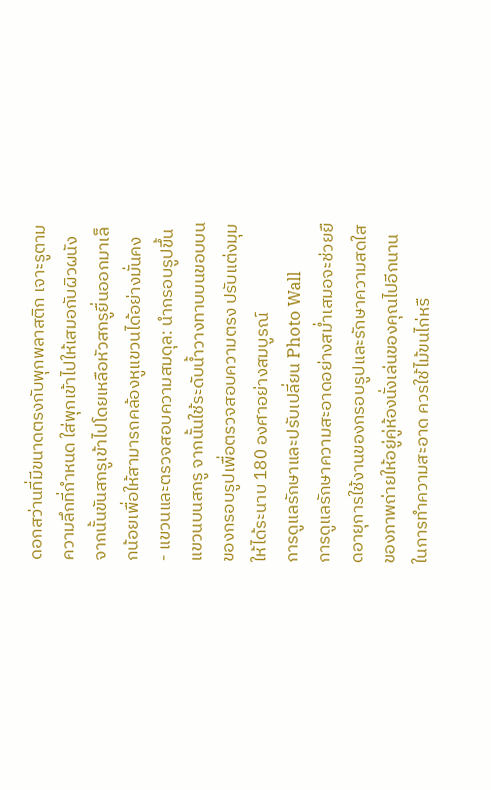ดอกสว่านที่มีขนาดตรงกับพุกพลาสติก เจาะรูตามความลึกที่กำหนด ใส่พุกเข้าไปให้เสมอกับผิวผนัง จากนั้นขันสกรูเข้าไปโดยเหลือหัวสกรูยื่นออกมาเล็กน้อยเพื่อให้สามารถคล้องหูแขวนได้อย่างมั่นคง
- แขวนและตรวจสอบความสมดุล: นำกรอบรูปขึ้นแขวนบนสกรู จากนั้นใช้ระดับน้ำวางทาบบนขอบบนของกรอบรูปเพื่อตรวจสอบความตรง ปรับแต่งมุมให้ได้ระนาบ 180 องศาอย่างสมบูรณ์
การดูแลรักษาและปรับเปลี่ยน Photo Wall
การดูแลรักษาความสะอาดอย่างสม่ำเสมอจะช่วยยืดอายุการใช้งานของกรอบรูปและรักษาความสดใสของภาพถ่ายให้อยู่คู่ห้องนั่งเล่นของคุณไปอีกนาน ในการทำความสะอาด ควรใช้ไม้ขนไก่หรื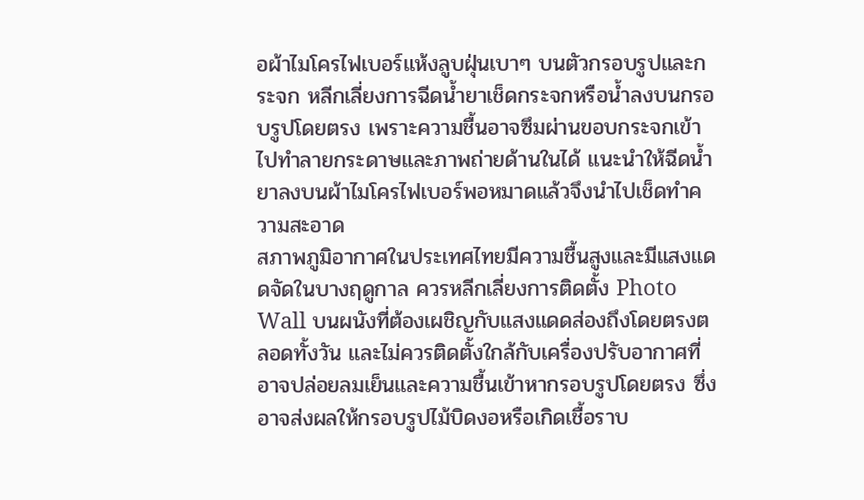อผ้าไมโครไฟเบอร์แห้งลูบฝุ่นเบาๆ บนตัวกรอบรูปและกระจก หลีกเลี่ยงการฉีดน้ำยาเช็ดกระจกหรือน้ำลงบนกรอบรูปโดยตรง เพราะความชื้นอาจซึมผ่านขอบกระจกเข้าไปทำลายกระดาษและภาพถ่ายด้านในได้ แนะนำให้ฉีดน้ำยาลงบนผ้าไมโครไฟเบอร์พอหมาดแล้วจึงนำไปเช็ดทำความสะอาด
สภาพภูมิอากาศในประเทศไทยมีความชื้นสูงและมีแสงแดดจัดในบางฤดูกาล ควรหลีกเลี่ยงการติดตั้ง Photo Wall บนผนังที่ต้องเผชิญกับแสงแดดส่องถึงโดยตรงตลอดทั้งวัน และไม่ควรติดตั้งใกล้กับเครื่องปรับอากาศที่อาจปล่อยลมเย็นและความชื้นเข้าหากรอบรูปโดยตรง ซึ่งอาจส่งผลให้กรอบรูปไม้บิดงอหรือเกิดเชื้อราบ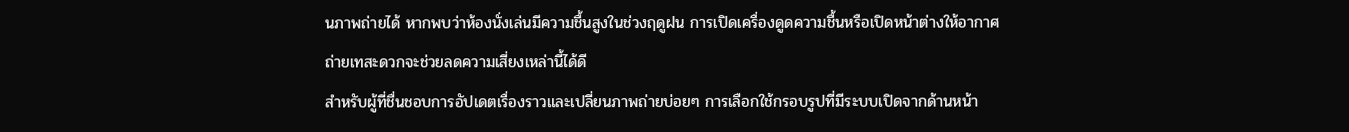นภาพถ่ายได้ หากพบว่าห้องนั่งเล่นมีความชื้นสูงในช่วงฤดูฝน การเปิดเครื่องดูดความชื้นหรือเปิดหน้าต่างให้อากาศถ่ายเทสะดวกจะช่วยลดความเสี่ยงเหล่านี้ได้ดี
สำหรับผู้ที่ชื่นชอบการอัปเดตเรื่องราวและเปลี่ยนภาพถ่ายบ่อยๆ การเลือกใช้กรอบรูปที่มีระบบเปิดจากด้านหน้า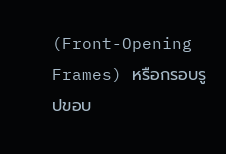(Front-Opening Frames) หรือกรอบรูปขอบ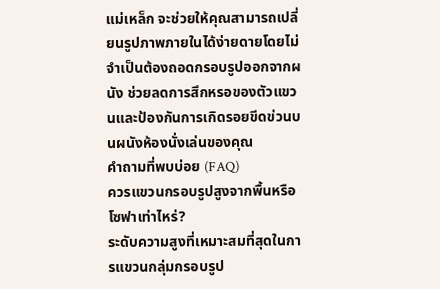แม่เหล็ก จะช่วยให้คุณสามารถเปลี่ยนรูปภาพภายในได้ง่ายดายโดยไม่จำเป็นต้องถอดกรอบรูปออกจากผนัง ช่วยลดการสึกหรอของตัวแขวนและป้องกันการเกิดรอยขีดข่วนบนผนังห้องนั่งเล่นของคุณ
คำถามที่พบบ่อย (FAQ)
ควรแขวนกรอบรูปสูงจากพื้นหรือโซฟาเท่าไหร่?
ระดับความสูงที่เหมาะสมที่สุดในการแขวนกลุ่มกรอบรูป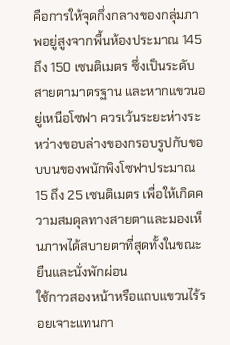คือการให้จุดกึ่งกลางของกลุ่มภาพอยู่สูงจากพื้นห้องประมาณ 145 ถึง 150 เซนติเมตร ซึ่งเป็นระดับสายตามาตรฐาน และหากแขวนอยู่เหนือโซฟา ควรเว้นระยะห่างระหว่างขอบล่างของกรอบรูปกับขอบบนของพนักพิงโซฟาประมาณ 15 ถึง 25 เซนติเมตร เพื่อให้เกิดความสมดุลทางสายตาและมองเห็นภาพได้สบายตาที่สุดทั้งในขณะยืนและนั่งพักผ่อน
ใช้กาวสองหน้าหรือแถบแขวนไร้รอยเจาะแทนกา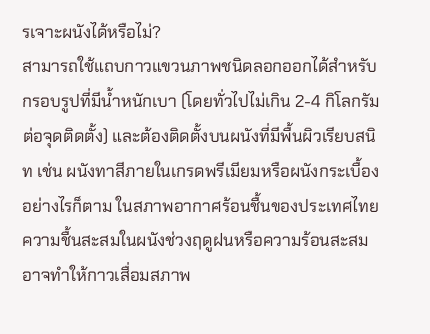รเจาะผนังได้หรือไม่?
สามารถใช้แถบกาวแขวนภาพชนิดลอกออกได้สำหรับกรอบรูปที่มีน้ำหนักเบา (โดยทั่วไปไม่เกิน 2-4 กิโลกรัมต่อจุดติดตั้ง) และต้องติดตั้งบนผนังที่มีพื้นผิวเรียบสนิท เช่น ผนังทาสีภายในเกรดพรีเมียมหรือผนังกระเบื้อง อย่างไรก็ตาม ในสภาพอากาศร้อนชื้นของประเทศไทย ความชื้นสะสมในผนังช่วงฤดูฝนหรือความร้อนสะสมอาจทำให้กาวเสื่อมสภาพ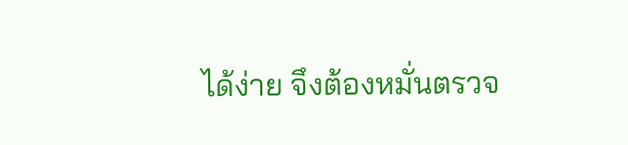ได้ง่าย จึงต้องหมั่นตรวจ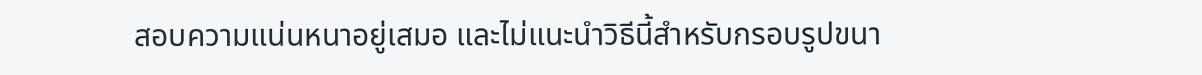สอบความแน่นหนาอยู่เสมอ และไม่แนะนำวิธีนี้สำหรับกรอบรูปขนา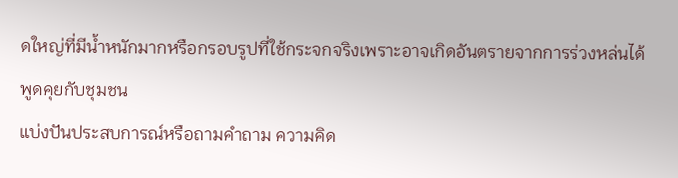ดใหญ่ที่มีน้ำหนักมากหรือกรอบรูปที่ใช้กระจกจริงเพราะอาจเกิดอันตรายจากการร่วงหล่นได้
พูดคุยกับชุมชน
แบ่งปันประสบการณ์หรือถามคำถาม ความคิด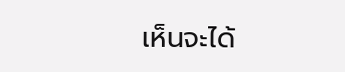เห็นจะได้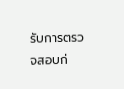รับการตรวจสอบก่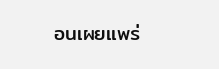อนเผยแพร่